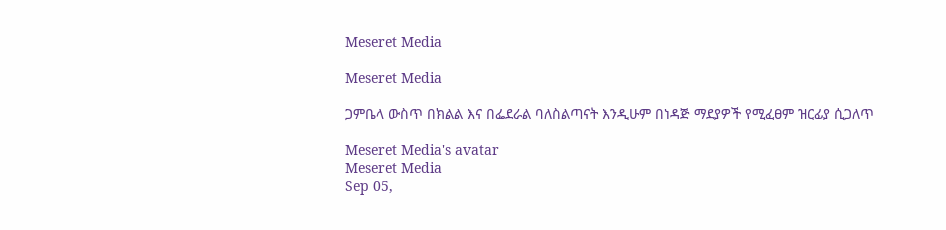Meseret Media

Meseret Media

ጋምቤላ ውስጥ በክልል እና በፌደራል ባለስልጣናት እንዲሁም በነዳጅ ማደያዎች የሚፈፀም ዝርፊያ ሲጋለጥ

Meseret Media's avatar
Meseret Media
Sep 05,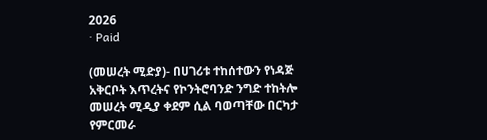2026
∙ Paid

(መሠረት ሚድያ)- በሀገሪቱ ተከሰተውን የነዳጅ አቅርቦት እጥረትና የኮንትሮባንድ ንግድ ተከትሎ መሠረት ሚዲያ ቀደም ሲል ባወጣቸው በርካታ የምርመራ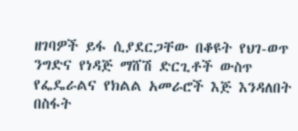ዘገባዎች ይፋ ሲያደርጋቸው በቆዩት የህገ-ወጥ ንግድና የነዳጅ ማሸሽ ድርጊቶች ውስጥ የፌዴራልና የክልል አመራሮች እጅ እንዳለበት በስፋት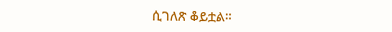ሲገለጽ ቆይቷል።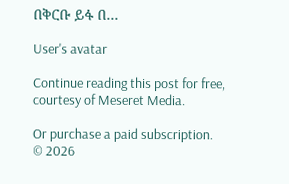በቅርቡ ይፋ በ…

User's avatar

Continue reading this post for free, courtesy of Meseret Media.

Or purchase a paid subscription.
© 2026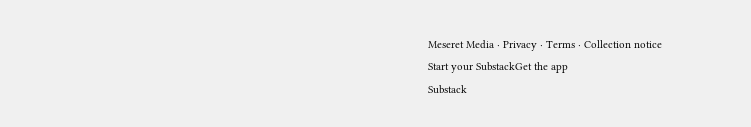Meseret Media · Privacy ∙ Terms ∙ Collection notice
Start your SubstackGet the app
Substack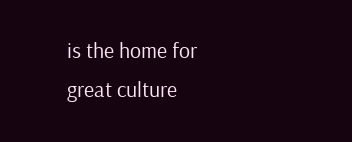is the home for great culture